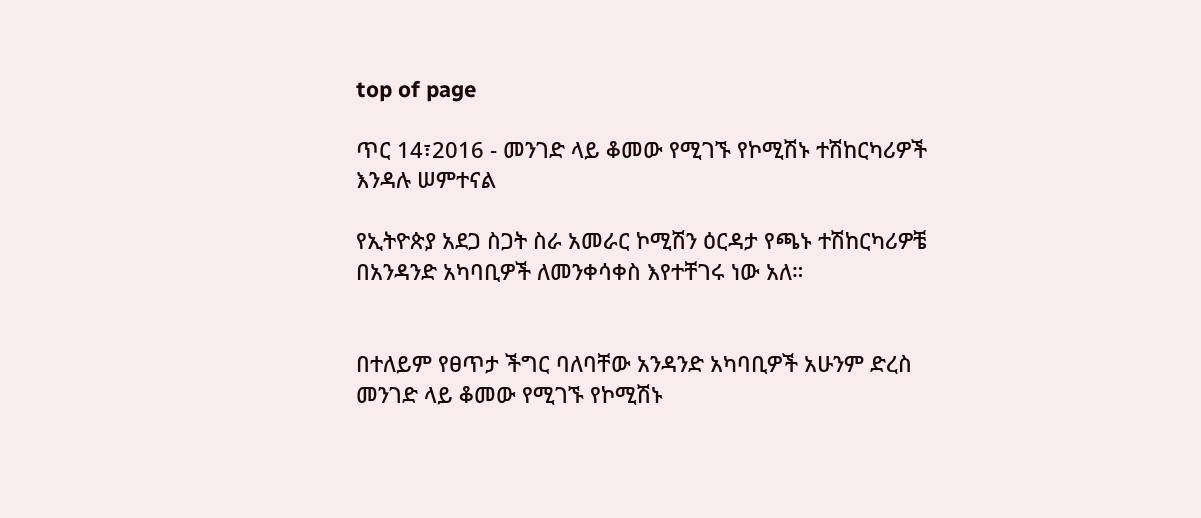top of page

ጥር 14፣2016 - መንገድ ላይ ቆመው የሚገኙ የኮሚሽኑ ተሽከርካሪዎች እንዳሉ ሠምተናል

የኢትዮጵያ አደጋ ስጋት ስራ አመራር ኮሚሽን ዕርዳታ የጫኑ ተሽከርካሪዎቼ በአንዳንድ አካባቢዎች ለመንቀሳቀስ እየተቸገሩ ነው አለ።


በተለይም የፀጥታ ችግር ባለባቸው አንዳንድ አካባቢዎች አሁንም ድረስ መንገድ ላይ ቆመው የሚገኙ የኮሚሽኑ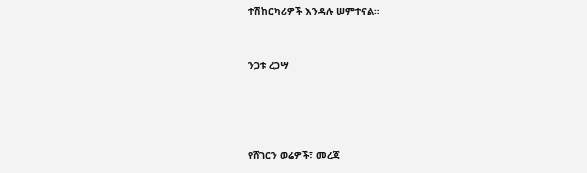ተሽከርካሪዎች እንዳሉ ሠምተናል።


ንጋቱ ረጋሣ




የሸገርን ወሬዎች፣ መረጃ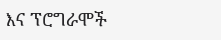እና ፕሮግራሞች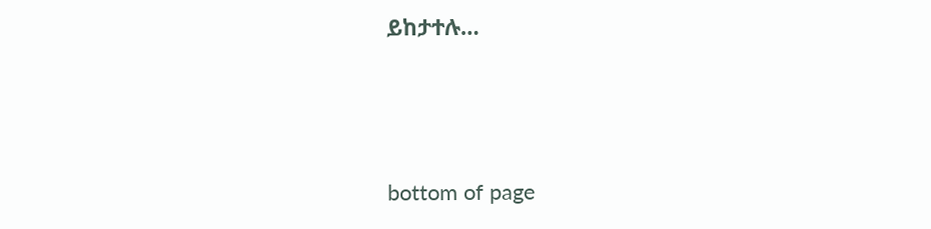ይከታተሉ…




bottom of page